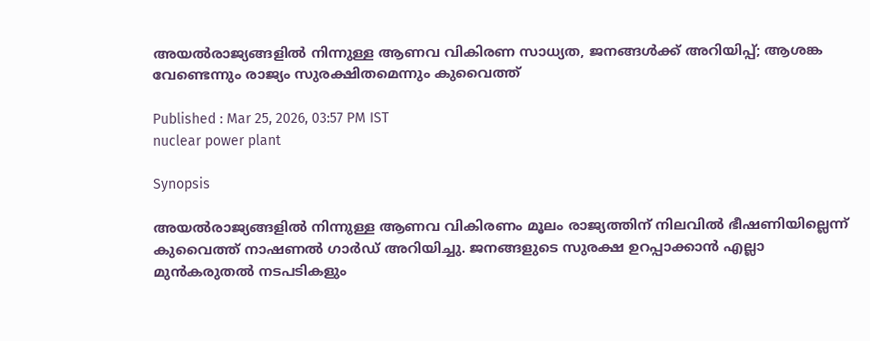അയൽരാജ്യങ്ങളിൽ നിന്നുള്ള ആണവ വികിരണ സാധ്യത, ജനങ്ങൾക്ക് അറിയിപ്പ്; ആശങ്ക വേണ്ടെന്നും രാജ്യം സുരക്ഷിതമെന്നും കുവൈത്ത്

Published : Mar 25, 2026, 03:57 PM IST
nuclear power plant

Synopsis

അയൽരാജ്യങ്ങളിൽ നിന്നുള്ള ആണവ വികിരണം മൂലം രാജ്യത്തിന് നിലവിൽ ഭീഷണിയില്ലെന്ന് കുവൈത്ത് നാഷണൽ ഗാർഡ് അറിയിച്ചു. ജനങ്ങളുടെ സുരക്ഷ ഉറപ്പാക്കാൻ എല്ലാ മുൻകരുതൽ നടപടികളും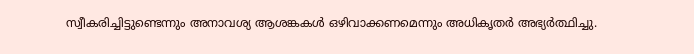സ്വീകരിച്ചിട്ടുണ്ടെന്നും അനാവശ്യ ആശങ്കകൾ ഒഴിവാക്കണമെന്നും അധികൃതർ അഭ്യർത്ഥിച്ചു.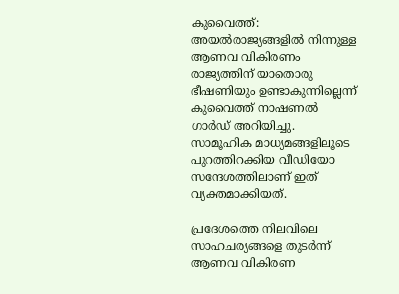കുവൈത്ത്: അയൽരാജ്യങ്ങളിൽ നിന്നുള്ള ആണവ വികിരണം രാജ്യത്തിന് യാതൊരു ഭീഷണിയും ഉണ്ടാകുന്നില്ലെന്ന് കുവൈത്ത് നാഷണൽ ഗാർഡ് അറിയിച്ചു. സാമൂഹിക മാധ്യമങ്ങളിലൂടെ പുറത്തിറക്കിയ വീഡിയോ സന്ദേശത്തിലാണ് ഇത് വ്യക്തമാക്കിയത്.

പ്രദേശത്തെ നിലവിലെ സാഹചര്യങ്ങളെ തുടർന്ന് ആണവ വികിരണ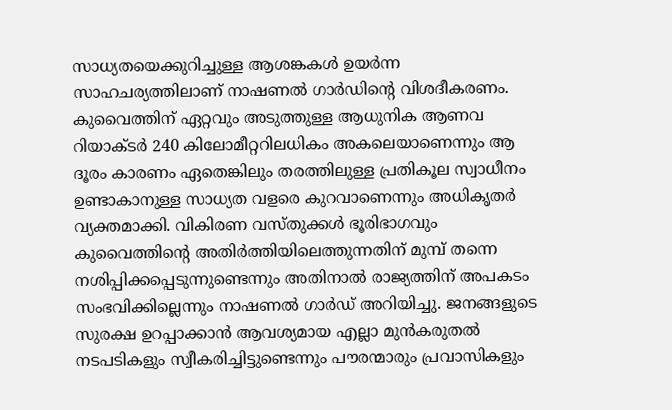സാധ്യതയെക്കുറിച്ചുള്ള ആശങ്കകൾ ഉയർന്ന സാഹചര്യത്തിലാണ് നാഷണൽ ഗാർഡിന്റെ വിശദീകരണം. കുവൈത്തിന് ഏറ്റവും അടുത്തുള്ള ആധുനിക ആണവ റിയാക്ടർ 240 കിലോമീറ്ററിലധികം അകലെയാണെന്നും ആ ദൂരം കാരണം ഏതെങ്കിലും തരത്തിലുള്ള പ്രതികൂല സ്വാധീനം ഉണ്ടാകാനുള്ള സാധ്യത വളരെ കുറവാണെന്നും അധികൃതർ വ്യക്തമാക്കി. വികിരണ വസ്തുക്കൾ ഭൂരിഭാഗവും കുവൈത്തിന്റെ അതിർത്തിയിലെത്തുന്നതിന് മുമ്പ് തന്നെ നശിപ്പിക്കപ്പെടുന്നുണ്ടെന്നും അതിനാൽ രാജ്യത്തിന് അപകടം സംഭവിക്കില്ലെന്നും നാഷണൽ ഗാർഡ് അറിയിച്ചു. ജനങ്ങളുടെ സുരക്ഷ ഉറപ്പാക്കാൻ ആവശ്യമായ എല്ലാ മുൻകരുതൽ നടപടികളും സ്വീകരിച്ചിട്ടുണ്ടെന്നും പൗരന്മാരും പ്രവാസികളും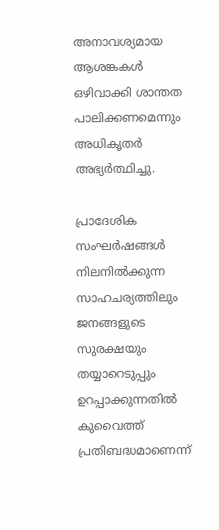അനാവശ്യമായ ആശങ്കകൾ ഒഴിവാക്കി ശാന്തത പാലിക്കണമെന്നും അധികൃതർ അഭ്യർത്ഥിച്ചു.

പ്രാദേശിക സംഘർഷങ്ങൾ നിലനിൽക്കുന്ന സാഹചര്യത്തിലും ജനങ്ങളുടെ സുരക്ഷയും തയ്യാറെടുപ്പും ഉറപ്പാക്കുന്നതിൽ കുവൈത്ത് പ്രതിബദ്ധമാണെന്ന്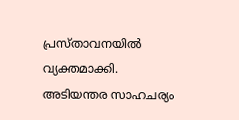പ്രസ്താവനയിൽ വ്യക്തമാക്കി. അടിയന്തര സാഹചര്യം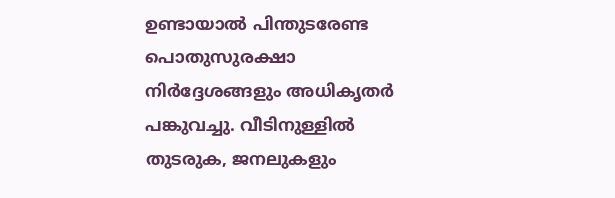ഉണ്ടായാൽ പിന്തുടരേണ്ട പൊതുസുരക്ഷാ നിർദ്ദേശങ്ങളും അധികൃതർ പങ്കുവച്ചു. വീടിനുള്ളിൽ തുടരുക, ജനലുകളും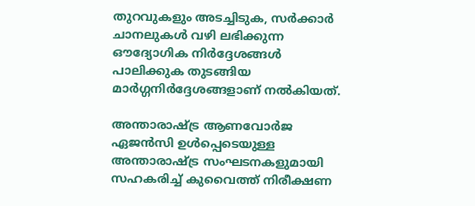തുറവുകളും അടച്ചിടുക, സർക്കാർ ചാനലുകൾ വഴി ലഭിക്കുന്ന ഔദ്യോഗിക നിർദ്ദേശങ്ങൾ പാലിക്കുക തുടങ്ങിയ മാർഗ്ഗനിർദ്ദേശങ്ങളാണ് നൽകിയത്.

അന്താരാഷ്ട്ര ആണവോർജ ഏജൻസി ഉൾപ്പെടെയുള്ള അന്താരാഷ്ട്ര സംഘടനകളുമായി സഹകരിച്ച് കുവൈത്ത് നിരീക്ഷണ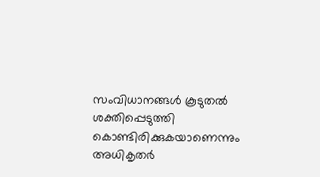സംവിധാനങ്ങൾ കൂടുതൽ ശക്തിപ്പെടുത്തി കൊണ്ടിരിക്കുകയാണെന്നും അധികൃതർ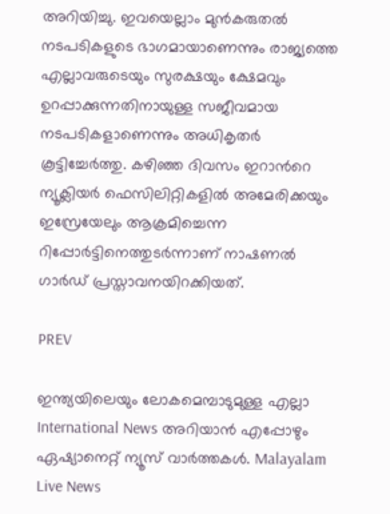അറിയിച്ചു. ഇവയെല്ലാം മുൻകരുതൽ നടപടികളുടെ ഭാഗമായാണെന്നും രാജ്യത്തെ എല്ലാവരുടെയും സുരക്ഷയും ക്ഷേമവും ഉറപ്പാക്കുന്നതിനായുള്ള സജീവമായ നടപടികളാണെന്നും അധികൃതർ കൂട്ടിച്ചേർത്തു. കഴിഞ്ഞ ദിവസം ഇറാന്‍റെ ന്യൂക്ലിയർ ഫെസിലിറ്റികളിൽ അമേരിക്കയും ഇസ്രേയേലും ആക്രമിച്ചെന്ന റിപ്പോർട്ടിനെത്തുടർന്നാണ് നാഷണൽ ഗാർഡ് പ്രസ്താവനയിറക്കിയത്.

PREV

ഇന്ത്യയിലെയും ലോകമെമ്പാടുമുള്ള എല്ലാ International News അറിയാൻ എപ്പോഴും ഏഷ്യാനെറ്റ് ന്യൂസ് വാർത്തകൾ. Malayalam Live News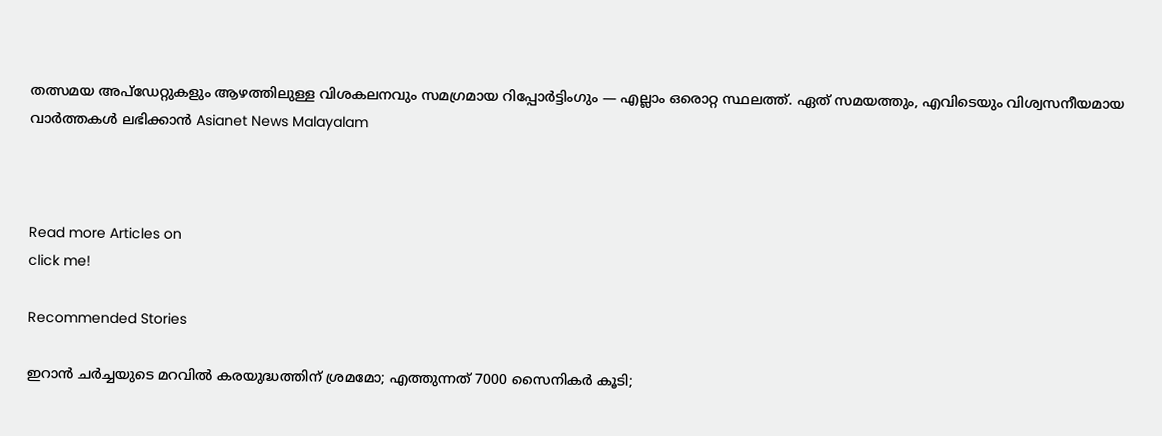തത്സമയ അപ്‌ഡേറ്റുകളും ആഴത്തിലുള്ള വിശകലനവും സമഗ്രമായ റിപ്പോർട്ടിംഗും — എല്ലാം ഒരൊറ്റ സ്ഥലത്ത്. ഏത് സമയത്തും, എവിടെയും വിശ്വസനീയമായ വാർത്തകൾ ലഭിക്കാൻ Asianet News Malayalam



Read more Articles on
click me!

Recommended Stories

ഇറാന്‍ ചര്‍ച്ചയുടെ മറവില്‍ കരയുദ്ധത്തിന് ശ്രമമോ; എത്തുന്നത് 7000 സൈനികര്‍ കൂടി;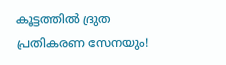കൂട്ടത്തില്‍ ദ്രുത പ്രതികരണ സേനയും!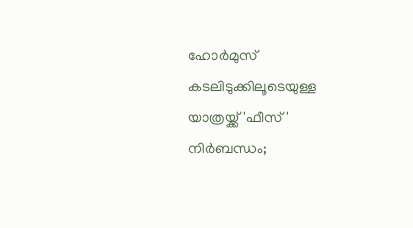ഹോർമുസ് കടലിടുക്കിലൂടെയുള്ള യാത്രയ്ക്ക് 'ഫീസ്' നിർബന്ധം;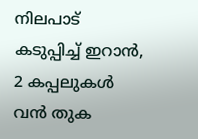നിലപാട് കടുപ്പിച്ച് ഇറാൻ, 2 കപ്പലുകൾ വൻ തുക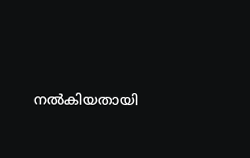നൽകിയതായി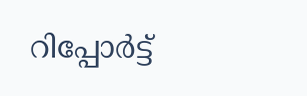റിപ്പോർട്ട്